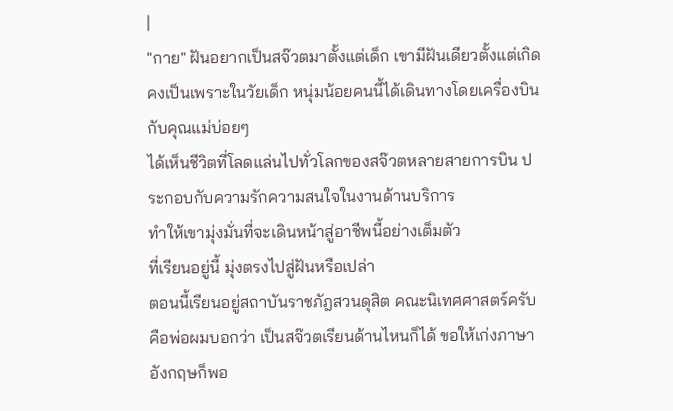|
"กาย" ฝันอยากเป็นสจ๊วตมาตั้งแต่เด็ก เขามีฝันเดียวตั้งแต่เกิด
คงเป็นเพราะในวัยเด็ก หนุ่มน้อยคนนี้ได้เดินทางโดยเครื่องบิน กับคุณแม่บ่อยๆ
ได้เห็นชีวิตที่โลดแล่นไปทั่วโลกของสจ๊วตหลายสายการบิน ประกอบกับความรักความสนใจในงานด้านบริการ
ทำให้เขามุ่งมั่นที่จะเดินหน้าสู่อาชีพนี้อย่างเต็มตัว
ที่เรียนอยู่นี้ มุ่งตรงไปสู่ฝันหรือเปล่า
ตอนนี้เรียนอยู่สถาบันราชภัฎสวนดุสิต คณะนิเทศศาสตร์ครับ
คือพ่อผมบอกว่า เป็นสจ๊วตเรียนด้านไหนก็ได้ ขอให้เก่งภาษาอังกฤษก็พอ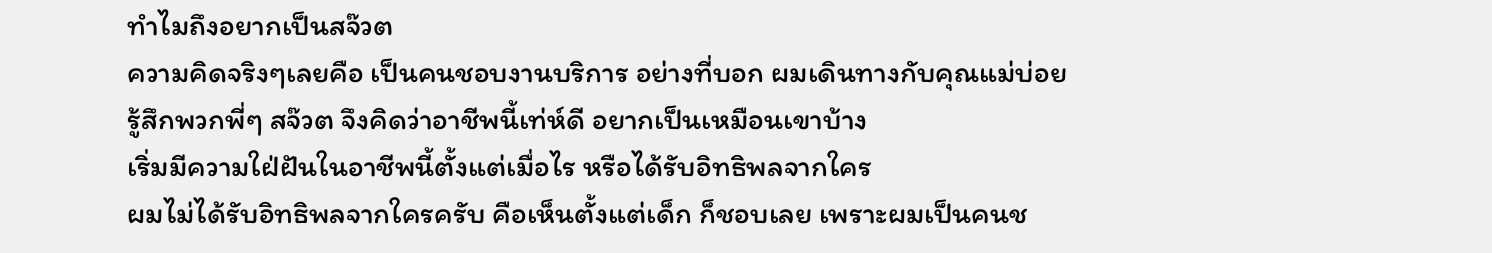ทำไมถึงอยากเป็นสจ๊วต
ความคิดจริงๆเลยคือ เป็นคนชอบงานบริการ อย่างที่บอก ผมเดินทางกับคุณแม่บ่อย
รู้สึกพวกพี่ๆ สจ๊วต จึงคิดว่าอาชีพนี้เท่ห์ดี อยากเป็นเหมือนเขาบ้าง
เริ่มมีความใฝ่ฝันในอาชีพนี้ตั้งแต่เมื่อไร หรือได้รับอิทธิพลจากใคร
ผมไม่ได้รับอิทธิพลจากใครครับ คือเห็นตั้งแต่เด็ก ก็ชอบเลย เพราะผมเป็นคนช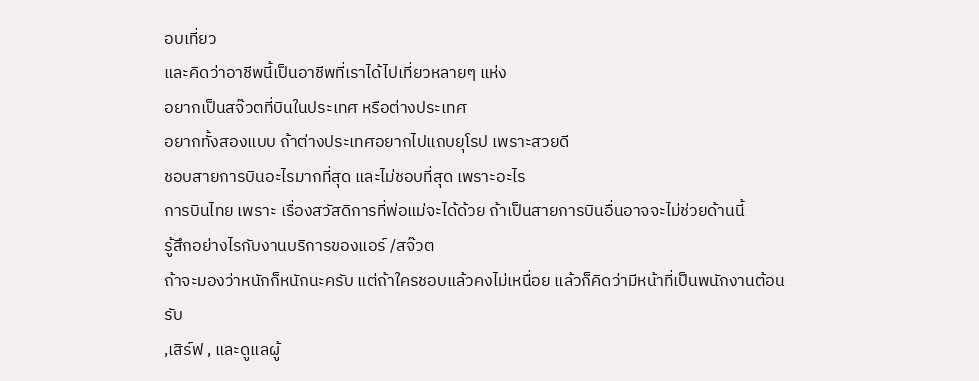อบเที่ยว
และคิดว่าอาชีพนี้เป็นอาชีพที่เราได้ไปเที่ยวหลายๆ แห่ง
อยากเป็นสจ๊วตที่บินในประเทศ หรือต่างประเทศ
อยากทั้งสองแบบ ถ้าต่างประเทศอยากไปแถบยุโรป เพราะสวยดี
ชอบสายการบินอะไรมากที่สุด และไม่ชอบที่สุด เพราะอะไร
การบินไทย เพราะ เรื่องสวัสดิการที่พ่อแม่จะได้ด้วย ถ้าเป็นสายการบินอื่นอาจจะไม่ช่วยด้านนี้
รู้สึกอย่างไรกับงานบริการของแอร์ /สจ๊วต
ถ้าจะมองว่าหนักก็หนักนะครับ แต่ถ้าใครชอบแล้วคงไม่เหนื่อย แล้วก็คิดว่ามีหน้าที่เป็นพนักงานต้อนรับ
,เสิร์ฟ , และดูแลผู้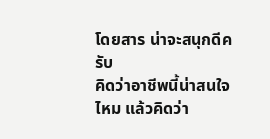โดยสาร น่าจะสนุกดีครับ
คิดว่าอาชีพนี้น่าสนใจไหม แล้วคิดว่า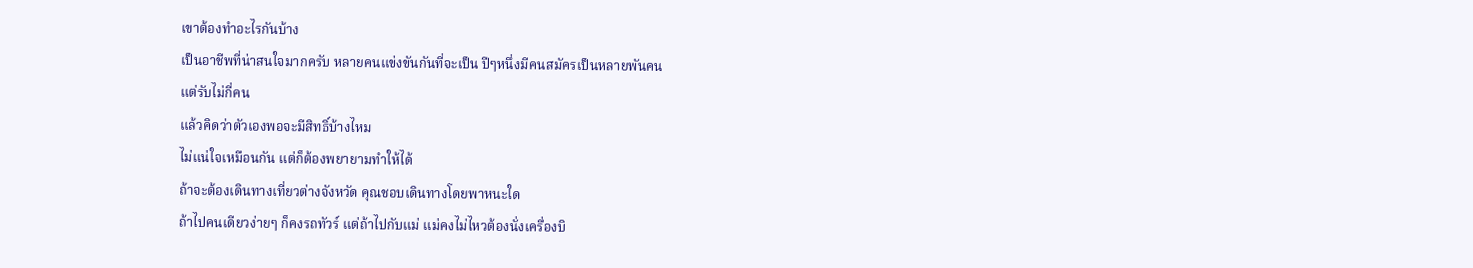เขาต้องทำอะไรกันบ้าง
เป็นอาชีพที่น่าสนใจมากครับ หลายคนแข่งขันกันที่จะเป็น ปีๆหนึ่งมีคนสมัครเป็นหลายพันคน
แต่รับไม่กี่คน
แล้วคิดว่าตัวเองพอจะมีสิทธิ์บ้างไหม
ไม่แน่ใจเหมือนกัน แต่ก็ต้องพยายามทำให้ได้
ถ้าจะต้องเดินทางเที่ยวต่างจังหวัด คุณชอบเดินทางโดยพาหนะใด
ถ้าไปคนเดียวง่ายๆ ก็คงรถทัวร์ แต่ถ้าไปกับแม่ แม่คงไม่ไหวต้องนั่งเครื่องบิ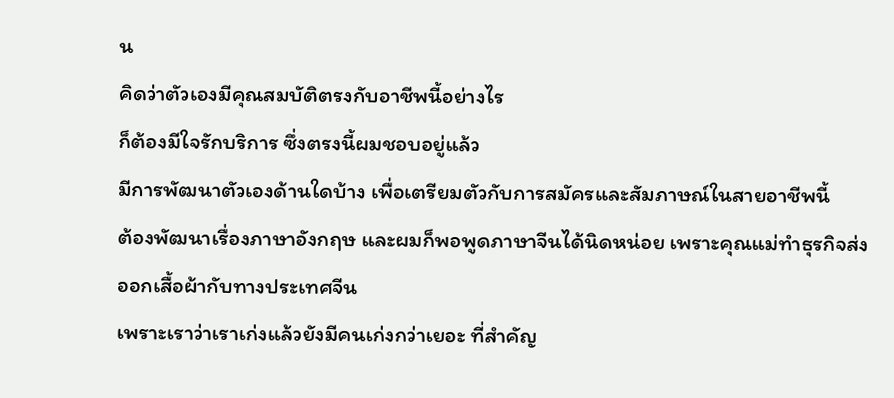น
คิดว่าตัวเองมีคุณสมบัติตรงกับอาชีพนี้อย่างไร
ก็ต้องมีใจรักบริการ ซึ่งตรงนี้ผมชอบอยู่แล้ว
มีการพัฒนาตัวเองด้านใดบ้าง เพื่อเตรียมตัวกับการสมัครและสัมภาษณ์ในสายอาชีพนี้
ต้องพัฒนาเรื่องภาษาอังกฤษ และผมก็พอพูดภาษาจีนได้นิดหน่อย เพราะคุณแม่ทำธุรกิจส่งออกเสื้อผ้ากับทางประเทศจีน
เพราะเราว่าเราเก่งแล้วยังมีคนเก่งกว่าเยอะ ที่สำคัญ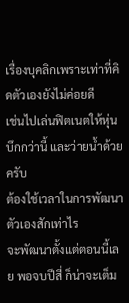เรื่องบุคลิกเพราะเท่าที่คิดตัวเองยังไม่ค่อยดี
เช่นไปเล่นฟิตเนตให้หุ่นบึกกว่านี้ และว่ายน้ำด้วยครับ
ต้องใช้เวลาในการพัฒนาตัวเองสักเท่าไร
จะพัฒนาตั้งแต่ตอนนี้เลย พอจบปีสี่ ก็น่าจะเต็ม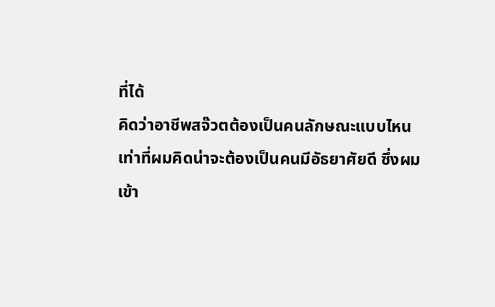ที่ได้
คิดว่าอาชีพสจ๊วตต้องเป็นคนลักษณะแบบไหน
เท่าที่ผมคิดน่าจะต้องเป็นคนมีอัธยาศัยดี ซึ่งผมเข้า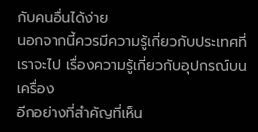กับคนอื่นได้ง่าย
นอกจากนี้ควรมีความรู้เกี่ยวกับประเทศที่เราจะไป เรื่องความรู้เกี่ยวกับอุปกรณ์บนเครื่อง
อีกอย่างที่สำคัญที่เห็น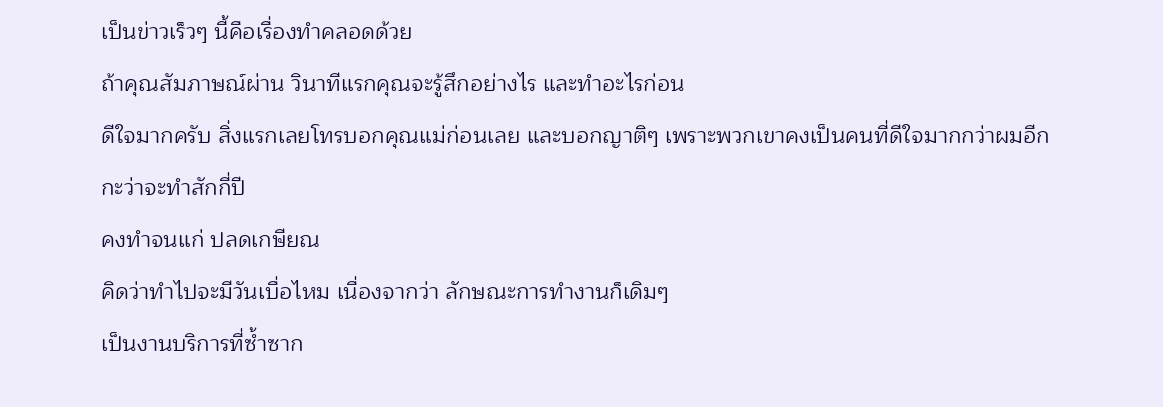เป็นข่าวเร็วๆ นี้คือเรื่องทำคลอดด้วย
ถ้าคุณสัมภาษณ์ผ่าน วินาทีแรกคุณจะรู้สึกอย่างไร และทำอะไรก่อน
ดีใจมากครับ สิ่งแรกเลยโทรบอกคุณแม่ก่อนเลย และบอกญาติๆ เพราะพวกเขาคงเป็นคนที่ดีใจมากกว่าผมอีก
กะว่าจะทำสักกี่ปี
คงทำจนแก่ ปลดเกษียณ
คิดว่าทำไปจะมีวันเบื่อไหม เนื่องจากว่า ลักษณะการทำงานก็เดิมๆ
เป็นงานบริการที่ซ้ำซาก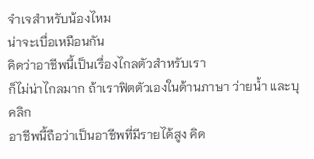จำเจสำหรับน้องไหม
น่าจะเบื่อเหมือนกัน
คิดว่าอาชีพนี้เป็นเรื่องไกลตัวสำหรับเรา
ก็ไม่น่าไกลมาก ถ้าเราฟิตตัวเองในด้านภาษา ว่ายน้ำ และบุคลิก
อาชีพนี้ถือว่าเป็นอาชีพที่มีรายได้สูง คิด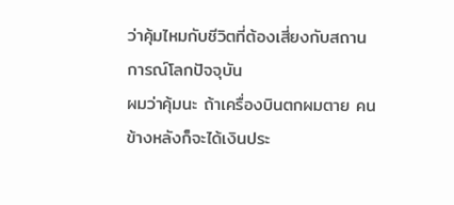ว่าคุ้มไหมกับชีวิตที่ต้องเสี่ยงกับสถานการณ์โลกปัจจุบัน
ผมว่าคุ้มนะ ถ้าเครื่องบินตกผมตาย คนข้างหลังก็จะได้เงินประ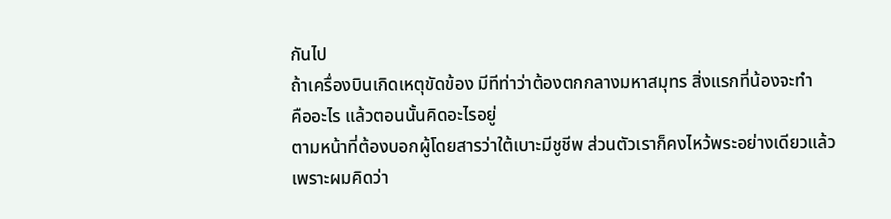กันไป
ถ้าเครื่องบินเกิดเหตุขัดข้อง มีทีท่าว่าต้องตกกลางมหาสมุทร สิ่งแรกที่น้องจะทำ
คืออะไร แล้วตอนนั้นคิดอะไรอยู่
ตามหน้าที่ต้องบอกผู้โดยสารว่าใต้เบาะมีชูชีพ ส่วนตัวเราก็คงไหว้พระอย่างเดียวแล้ว
เพราะผมคิดว่า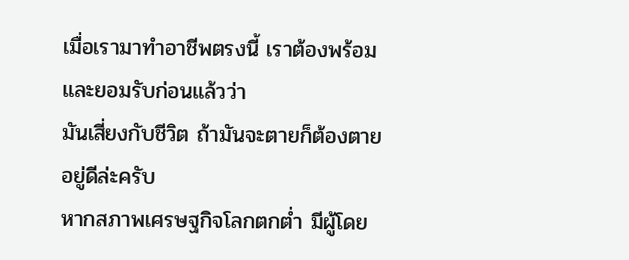เมื่อเรามาทำอาชีพตรงนี้ เราต้องพร้อมและยอมรับก่อนแล้วว่า
มันเสี่ยงกับชีวิต ถ้ามันจะตายก็ต้องตายอยู่ดีล่ะครับ
หากสภาพเศรษฐกิจโลกตกต่ำ มีผู้โดย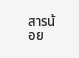สารน้อย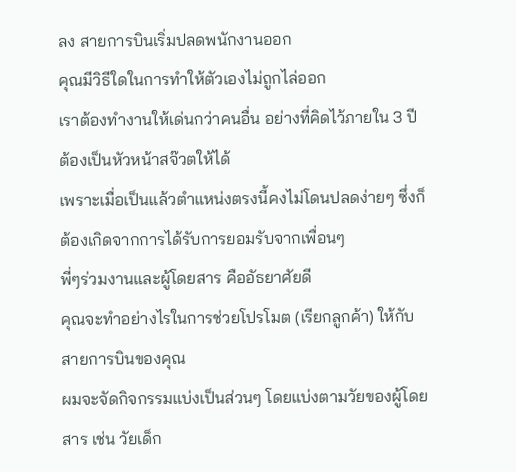ลง สายการบินเริ่มปลดพนักงานออก
คุณมีวิธีใดในการทำให้ตัวเองไม่ถูกไล่ออก
เราต้องทำงานให้เด่นกว่าคนอื่น อย่างที่คิดไว้ภายใน 3 ปีต้องเป็นหัวหน้าสจ๊วตให้ได้
เพราะเมื่อเป็นแล้วตำแหน่งตรงนี้คงไม่โดนปลดง่ายๆ ซึ่งก็ต้องเกิดจากการได้รับการยอมรับจากเพื่อนๆ
พี่ๆร่วมงานและผู้โดยสาร คืออัธยาศัยดี
คุณจะทำอย่างไรในการช่วยโปรโมต (เรียกลูกค้า) ให้กับสายการบินของคุณ
ผมจะจัดกิจกรรมแบ่งเป็นส่วนๆ โดยแบ่งตามวัยของผู้โดยสาร เช่น วัยเด็ก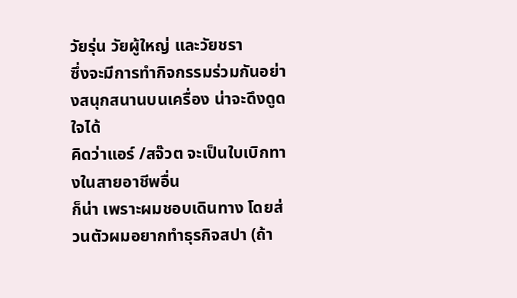วัยรุ่น วัยผู้ใหญ่ และวัยชรา
ซึ่งจะมีการทำกิจกรรมร่วมกันอย่างสนุกสนานบนเครื่อง น่าจะดึงดูดใจได้
คิดว่าแอร์ /สจ๊วต จะเป็นใบเบิกทางในสายอาชีพอื่น
ก็น่า เพราะผมชอบเดินทาง โดยส่วนตัวผมอยากทำธุรกิจสปา (ถ้า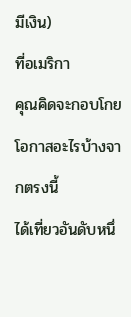มีเงิน)
ที่อเมริกา
คุณคิดจะกอบโกยโอกาสอะไรบ้างจากตรงนี้
ได้เที่ยวอันดับหนึ่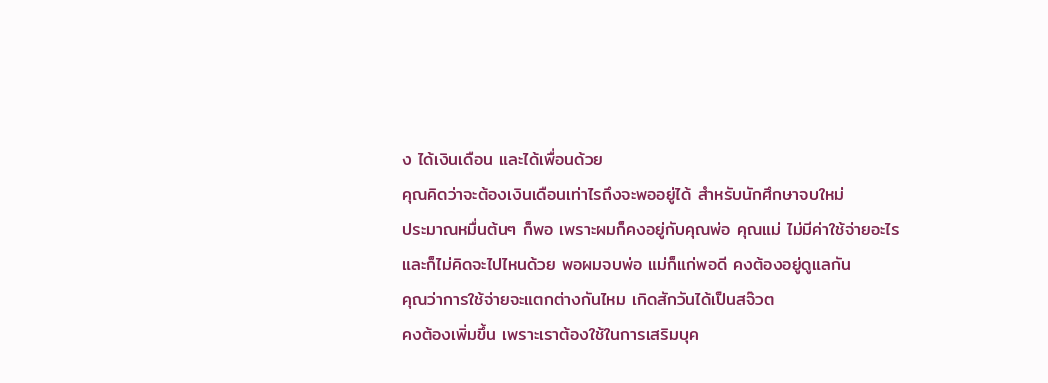ง ได้เงินเดือน และได้เพื่อนด้วย
คุณคิดว่าจะต้องเงินเดือนเท่าไรถึงจะพออยู่ได้ สำหรับนักศึกษาจบใหม่
ประมาณหมื่นต้นๆ ก็พอ เพราะผมก็คงอยู่กับคุณพ่อ คุณแม่ ไม่มีค่าใช้จ่ายอะไร
และก็ไม่คิดจะไปไหนด้วย พอผมจบพ่อ แม่ก็แก่พอดี คงต้องอยู่ดูแลกัน
คุณว่าการใช้จ่ายจะแตกต่างกันไหม เกิดสักวันได้เป็นสจ๊วต
คงต้องเพิ่มขึ้น เพราะเราต้องใช้ในการเสริมบุค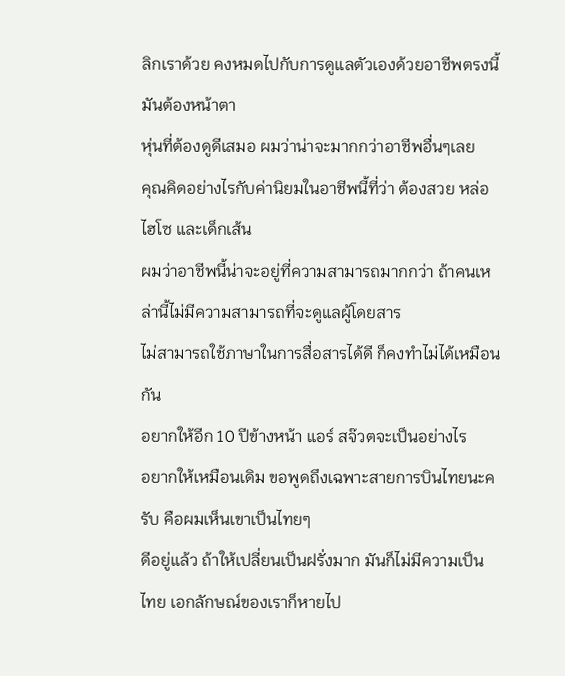ลิกเราด้วย คงหมดไปกับการดูแลตัวเองด้วยอาชีพตรงนี้มันต้องหน้าตา
หุ่นที่ต้องดูดีเสมอ ผมว่าน่าจะมากกว่าอาชีพอื่นๆเลย
คุณคิดอย่างไรกับค่านิยมในอาชีพนี้ที่ว่า ต้องสวย หล่อ ไฮโซ และเด็กเส้น
ผมว่าอาชีพนี้น่าจะอยู่ที่ความสามารถมากกว่า ถ้าคนเหล่านี้ไม่มีความสามารถที่จะดูแลผู้โดยสาร
ไม่สามารถใช้ภาษาในการสื่อสารได้ดี ก็คงทำไม่ได้เหมือนกัน
อยากให้อีก 10 ปีข้างหน้า แอร์ สจ๊วตจะเป็นอย่างไร
อยากให้เหมือนเดิม ขอพูดถึงเฉพาะสายการบินไทยนะครับ คือผมเห็นเขาเป็นไทยๆ
ดีอยู่แล้ว ถ้าให้เปลี่ยนเป็นฝรั่งมาก มันก็ไม่มีความเป็นไทย เอกลักษณ์ของเราก็หายไป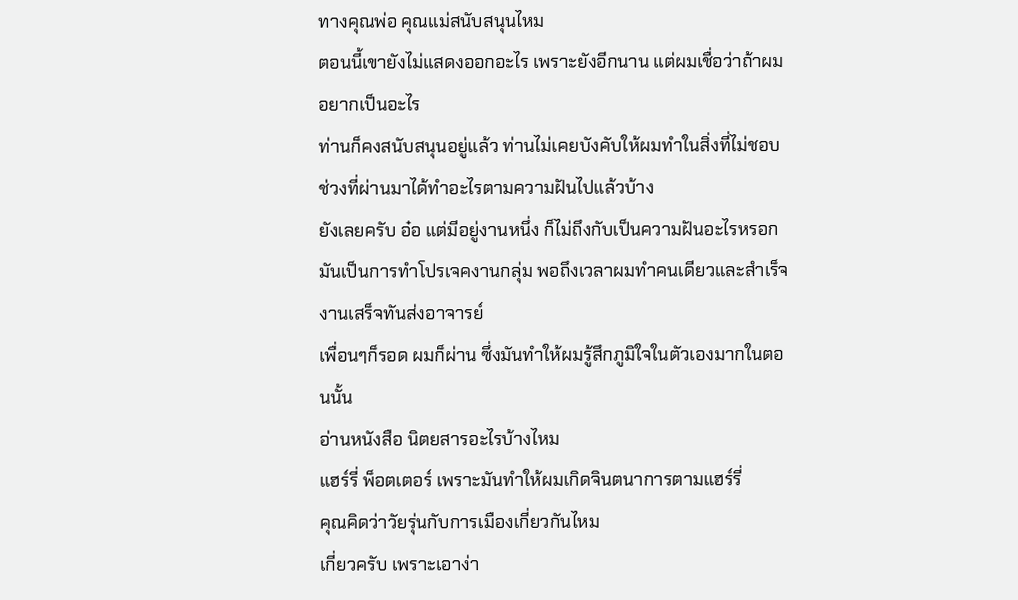ทางคุณพ่อ คุณแม่สนับสนุนไหม
ตอนนี้เขายังไม่แสดงออกอะไร เพราะยังอีกนาน แต่ผมเชื่อว่าถ้าผมอยากเป็นอะไร
ท่านก็คงสนับสนุนอยู่แล้ว ท่านไม่เคยบังคับให้ผมทำในสิ่งที่ไม่ชอบ
ช่วงที่ผ่านมาได้ทำอะไรตามความฝันไปแล้วบ้าง
ยังเลยครับ อ๋อ แต่มีอยู่งานหนึ่ง ก็ไม่ถึงกับเป็นความฝันอะไรหรอก
มันเป็นการทำโปรเจคงานกลุ่ม พอถึงเวลาผมทำคนเดียวและสำเร็จ งานเสร็จทันส่งอาจารย์
เพื่อนๆก็รอด ผมก็ผ่าน ซึ่งมันทำให้ผมรู้สึกภูมิใจในตัวเองมากในตอนนั้น
อ่านหนังสือ นิตยสารอะไรบ้างไหม
แฮร์รี่ พ็อตเตอร์ เพราะมันทำให้ผมเกิดจินตนาการตามแฮร์รี่
คุณคิดว่าวัยรุ่นกับการเมืองเกี่ยวกันไหม
เกี่ยวครับ เพราะเอาง่า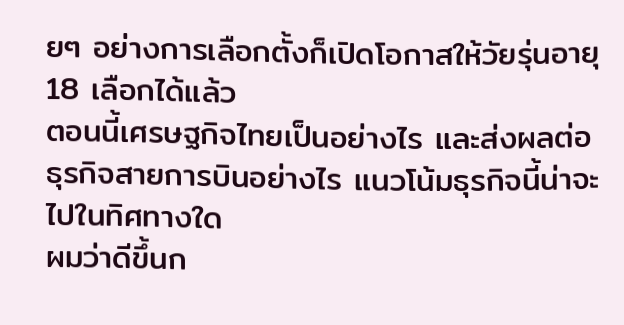ยๆ อย่างการเลือกตั้งก็เปิดโอกาสให้วัยรุ่นอายุ
18 เลือกได้แล้ว
ตอนนี้เศรษฐกิจไทยเป็นอย่างไร และส่งผลต่อธุรกิจสายการบินอย่างไร แนวโน้มธุรกิจนี้น่าจะไปในทิศทางใด
ผมว่าดีขึ้นก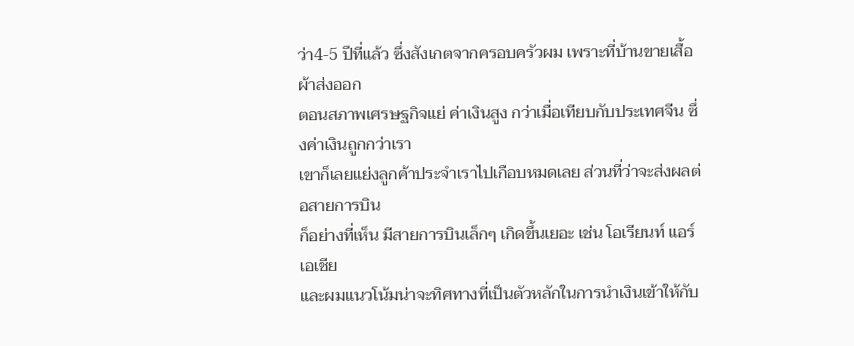ว่า4-5 ปีที่แล้ว ซึ่งสังเกตจากครอบครัวผม เพราะที่บ้านขายเสื้อผ้าส่งออก
ตอนสภาพเศรษฐกิจแย่ ค่าเงินสูง กว่าเมื่อเทียบกับประเทศจีน ซึ่งค่าเงินถูกกว่าเรา
เขาก็เลยแย่งลูกค้าประจำเราไปเกือบหมดเลย ส่วนที่ว่าจะส่งผลต่อสายการบิน
ก็อย่างที่เห็น มีสายการบินเล็กๆ เกิดขึ้นเยอะ เช่น โอเรียนท์ แอร์เอเชีย
และผมแนวโน้มน่าจะทิศทางที่เป็นตัวหลักในการนำเงินเข้าให้กับ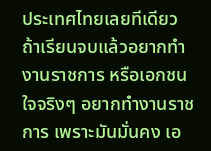ประเทศไทยเลยทีเดียว
ถ้าเรียนจบแล้วอยากทำงานราชการ หรือเอกชน
ใจจริงๆ อยากทำงานราชการ เพราะมันมั่นคง เอ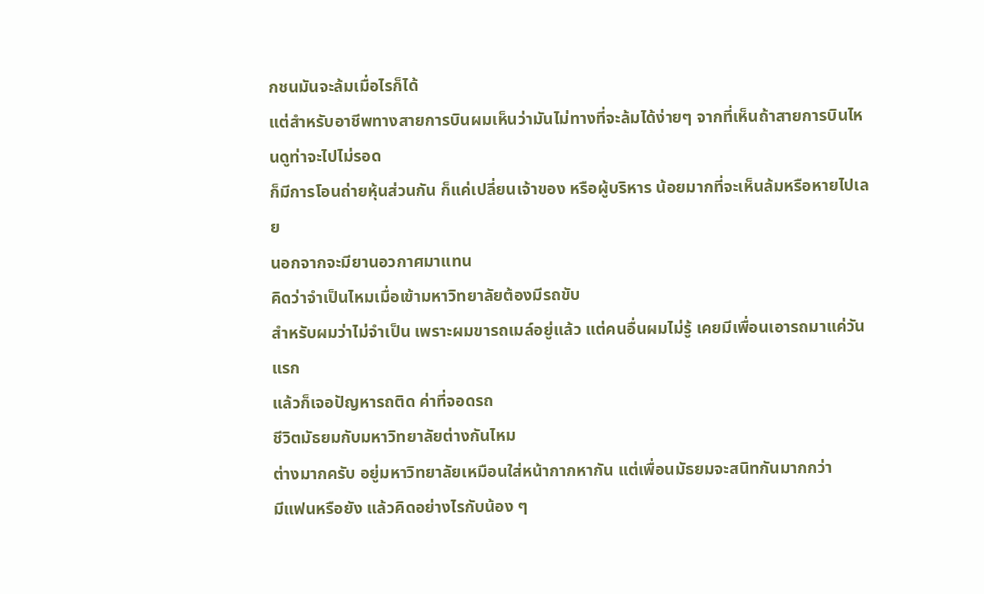กชนมันจะล้มเมื่อไรก็ได้
แต่สำหรับอาชีพทางสายการบินผมเห็นว่ามันไม่ทางที่จะล้มได้ง่ายๆ จากที่เห็นถ้าสายการบินไหนดูท่าจะไปไม่รอด
ก็มีการโอนถ่ายหุ้นส่วนกัน ก็แค่เปลี่ยนเจ้าของ หรือผู้บริหาร น้อยมากที่จะเห็นล้มหรือหายไปเลย
นอกจากจะมียานอวกาศมาแทน
คิดว่าจำเป็นไหมเมื่อเข้ามหาวิทยาลัยต้องมีรถขับ
สำหรับผมว่าไม่จำเป็น เพราะผมขารถเมล์อยู่แล้ว แต่คนอื่นผมไม่รู้ เคยมีเพื่อนเอารถมาแค่วันแรก
แล้วก็เจอปัญหารถติด ค่าที่จอดรถ
ชีวิตมัธยมกับมหาวิทยาลัยต่างกันไหม
ต่างมากครับ อยู่มหาวิทยาลัยเหมือนใส่หน้ากากหากัน แต่เพื่อนมัธยมจะสนิทกันมากกว่า
มีแฟนหรือยัง แล้วคิดอย่างไรกับน้อง ๆ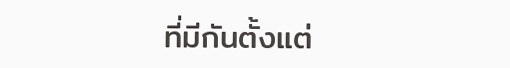ที่มีกันตั้งแต่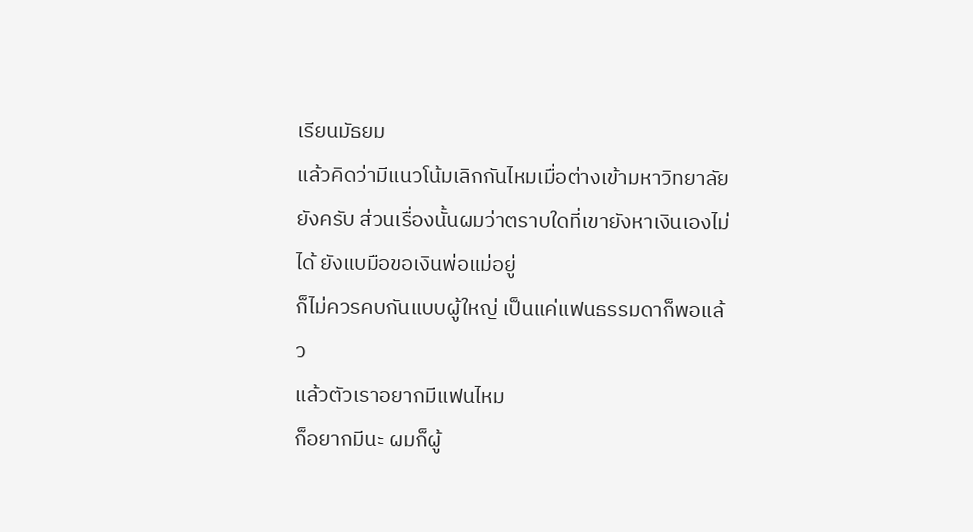เรียนมัธยม
แล้วคิดว่ามีแนวโน้มเลิกกันไหมเมื่อต่างเข้ามหาวิทยาลัย
ยังครับ ส่วนเรื่องนั้นผมว่าตราบใดที่เขายังหาเงินเองไม่ได้ ยังแบมือขอเงินพ่อแม่อยู่
ก็ไม่ควรคบกันแบบผู้ใหญ่ เป็นแค่แฟนธรรมดาก็พอแล้ว
แล้วตัวเราอยากมีแฟนไหม
ก็อยากมีนะ ผมก็ผู้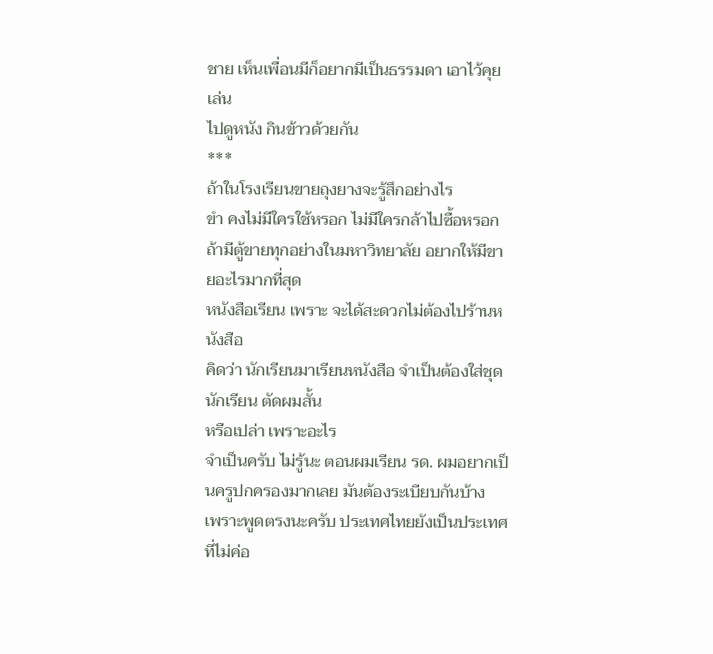ชาย เห็นเพื่อนมีก็อยากมีเป็นธรรมดา เอาไว้คุยเล่น
ไปดูหนัง กินข้าวด้วยกัน
***
ถ้าในโรงเรียนขายถุงยางจะรู้สึกอย่างไร
ขำ คงไม่มีใครใช้หรอก ไม่มีใครกล้าไปซื้อหรอก
ถ้ามีตู้ขายทุกอย่างในมหาวิทยาลัย อยากให้มีขายอะไรมากที่สุด
หนังสือเรียน เพราะ จะได้สะดวกไม่ต้องไปร้านหนังสือ
คิดว่า นักเรียนมาเรียนหนังสือ จำเป็นต้องใส่ชุดนักเรียน ตัดผมสั้น
หรือเปล่า เพราะอะไร
จำเป็นครับ ไม่รู้นะ ตอนผมเรียน รด. ผมอยากเป็นครูปกครองมากเลย มันต้องระเบียบกันบ้าง
เพราะพูดตรงนะครับ ประเทศไทยยังเป็นประเทศที่ไม่ค่อ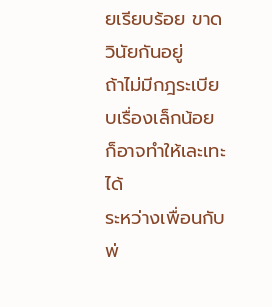ยเรียบร้อย ขาดวินัยกันอยู่
ถ้าไม่มีกฎระเบียบเรื่องเล็กน้อย ก็อาจทำให้เละเทะได้
ระหว่างเพื่อนกับพ่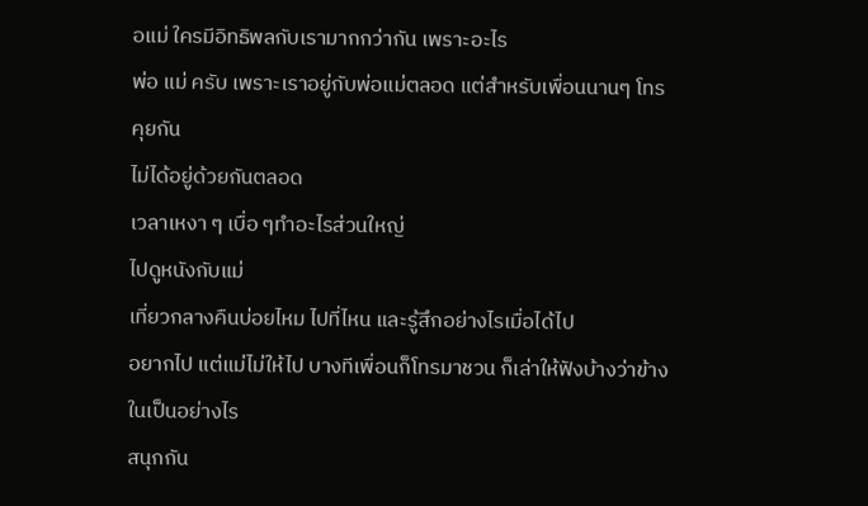อแม่ ใครมีอิทธิพลกับเรามากกว่ากัน เพราะอะไร
พ่อ แม่ ครับ เพราะเราอยู่กับพ่อแม่ตลอด แต่สำหรับเพื่อนนานๆ โทรคุยกัน
ไม่ได้อยู่ด้วยกันตลอด
เวลาเหงา ๆ เบื่อ ๆทำอะไรส่วนใหญ่
ไปดูหนังกับแม่
เที่ยวกลางคืนบ่อยไหม ไปที่ไหน และรู้สึกอย่างไรเมื่อได้ไป
อยากไป แต่แม่ไม่ให้ไป บางทีเพื่อนก็โทรมาชวน ก็เล่าให้ฟังบ้างว่าข้างในเป็นอย่างไร
สนุกกัน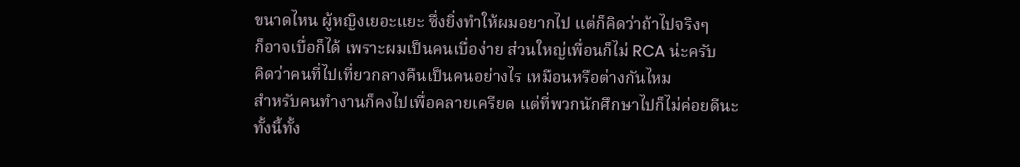ขนาดไหน ผู้หญิงเยอะแยะ ซึ่งยิ่งทำให้ผมอยากไป แต่ก็คิดว่าถ้าไปจริงๆ
ก็อาจเบื่อก็ได้ เพราะผมเป็นคนเบื่อง่าย ส่วนใหญ่เพื่อนก็ไม่ RCA น่ะครับ
คิดว่าคนที่ไปเที่ยวกลางคืนเป็นคนอย่างไร เหมือนหรือต่างกันไหม
สำหรับคนทำงานก็คงไปเพื่อคลายเครียด แต่ที่พวกนักศึกษาไปก็ไม่ค่อยดีนะ
ทั้งนี้ทั้ง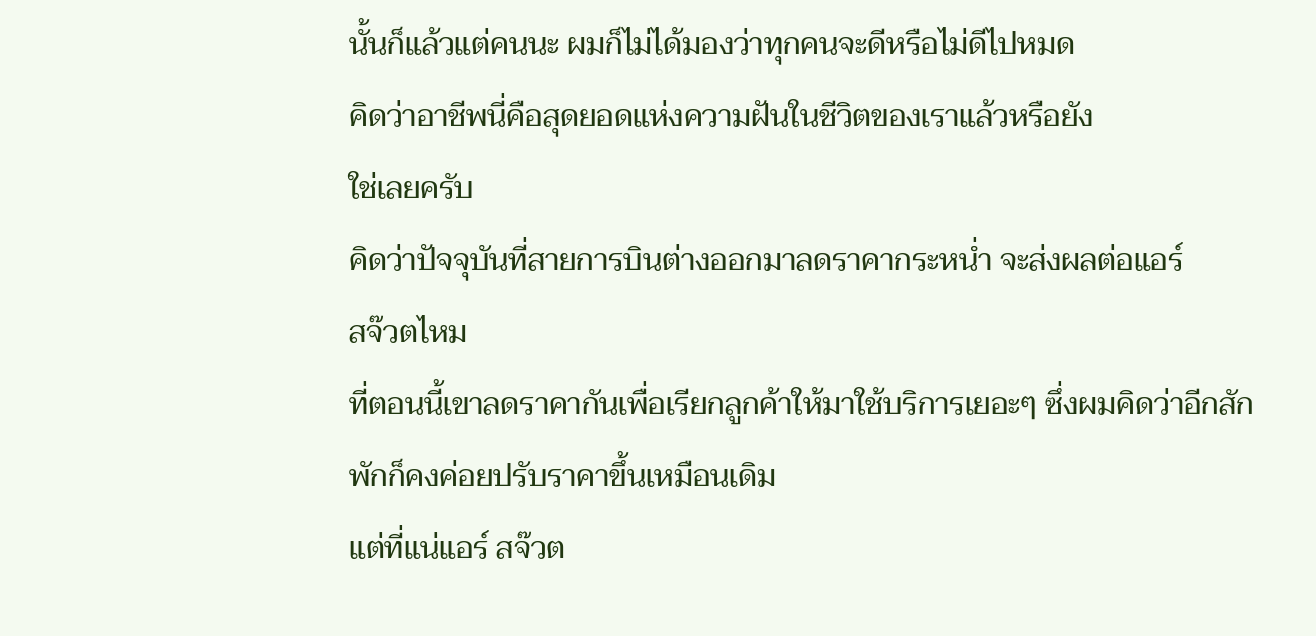นั้นก็แล้วแต่คนนะ ผมก็ไม่ได้มองว่าทุกคนจะดีหรือไม่ดีไปหมด
คิดว่าอาชีพนี่คือสุดยอดแห่งความฝันในชีวิตของเราแล้วหรือยัง
ใช่เลยครับ
คิดว่าปัจจุบันที่สายการบินต่างออกมาลดราคากระหน่ำ จะส่งผลต่อแอร์
สจ๊วตไหม
ที่ตอนนี้เขาลดราคากันเพื่อเรียกลูกค้าให้มาใช้บริการเยอะๆ ซึ่งผมคิดว่าอีกสักพักก็คงค่อยปรับราคาขึ้นเหมือนเดิม
แต่ที่แน่แอร์ สจ๊วต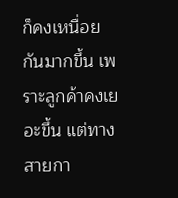ก็คงเหนื่อยกันมากขึ้น เพราะลูกค้าคงเยอะขึ้น แต่ทางสายกา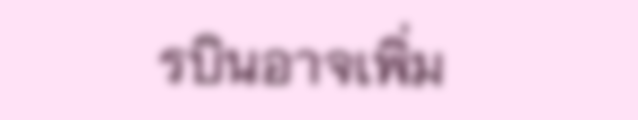รบินอาจเพิ่ม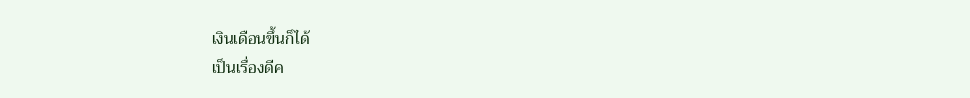เงินเดือนขึ้นก็ได้
เป็นเรื่องดีค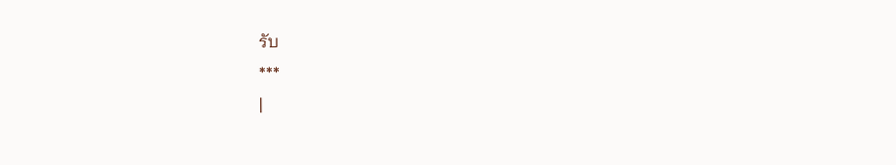รับ
***
|